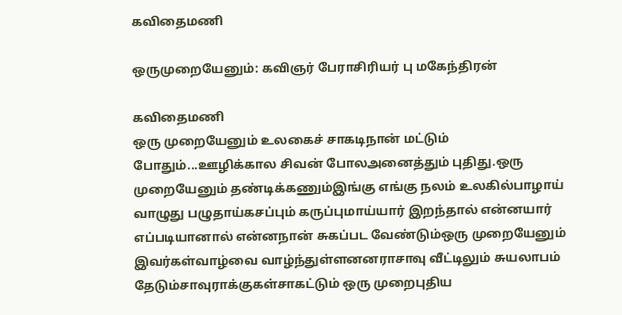கவிதைமணி

ஒருமுறையேனும்: கவிஞர் பேராசிரியர் பு மகேந்திரன்

கவிதைமணி
ஒரு முறையேனும் உலகைச் சாகடிநான் மட்டும் போதும்...ஊழிக்கால சிவன் போலஅனைத்தும் புதிது.ஒரு முறையேனும் தண்டிக்கணும்இங்கு எங்கு நலம் உலகில்பாழாய் வாழுது பழுதாய்கசப்பும் கருப்புமாய்யார் இறந்தால் என்னயார் எப்படியானால் என்னநான் சுகப்பட வேண்டும்ஒரு முறையேனும் இவர்கள்வாழ்வை வாழ்ந்துள்ளனனராசாவு வீட்டிலும் சுயலாபம் தேடும்சாவுராக்குகள்சாகட்டும் ஒரு முறைபுதிய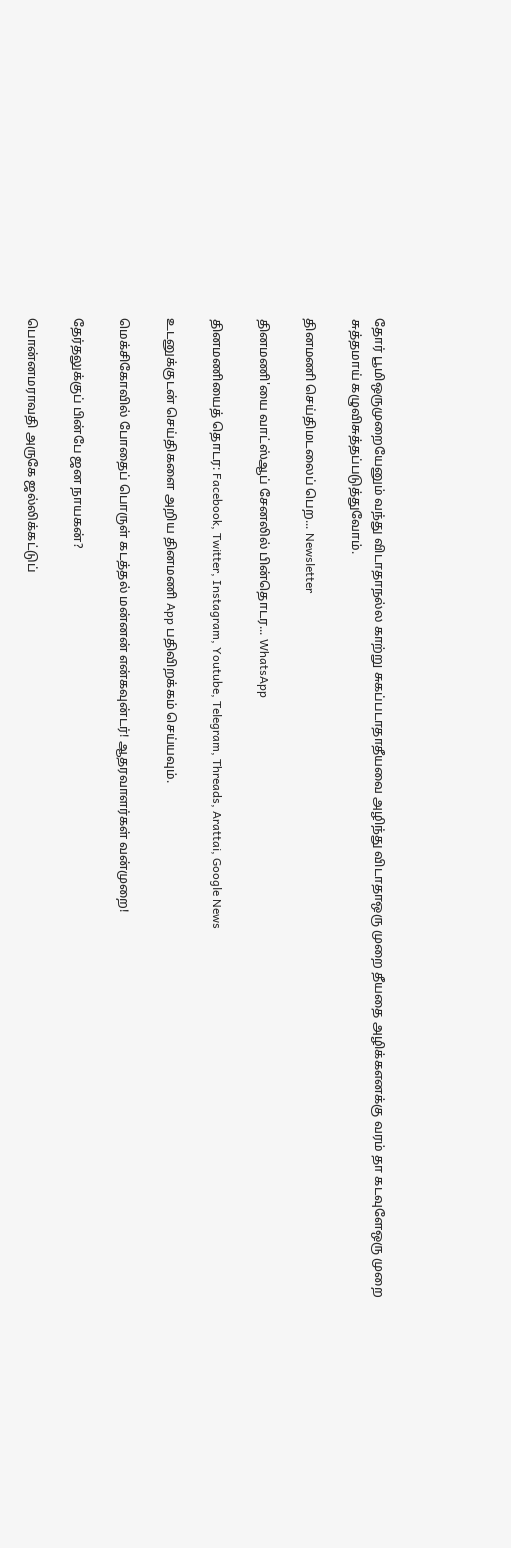தோர் பூமிஒருமுறையேனும் வந்து விடாதாநல்ல காற்று சுகப்படாதாதீயவை அழிந்து விடாதாஒரு முறை தீயதை அழிக்கஎனக்கு வரம் தா கடவுளேஒரு முறை சுத்தமாய் கழுவிசுத்தப்படுத்துவோம்.

தினமணி செய்திமடலைப் பெற... Newsletter

தினமணி'யை வாட்ஸ்ஆப் சேனலில் பின்தொடர... WhatsApp

தினமணியைத் தொடர: Facebook, Twitter, Instagram, Youtube, Telegram, Threads, Arattai, Google News

உடனுக்குடன் செய்திகளை அறிய தினமணி App பதிவிறக்கம் செய்யவும்.

மெக்சிகோவில் போதைப் பொருள் கடத்தல் மன்னன் என்கவுன்டர்! ஆதரவாளர்கள் வன்முறை!

தேர்தலுக்குப் பின்பே ஜன நாயகன்?

பொன்னமராவதி அருகே ஜல்லிக்கட்டுப்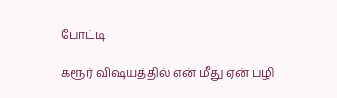போட்டி

கரூர் விஷயத்தில் என் மீது ஏன் பழி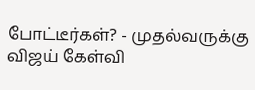போட்டீர்கள்? - முதல்வருக்கு விஜய் கேள்வி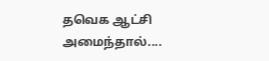தவெக ஆட்சி அமைந்தால்....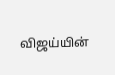விஜய்யின்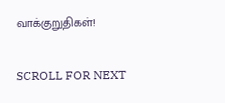வாக்குறுதிகள்!

SCROLL FOR NEXT